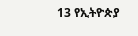13 የኢትዮጵያ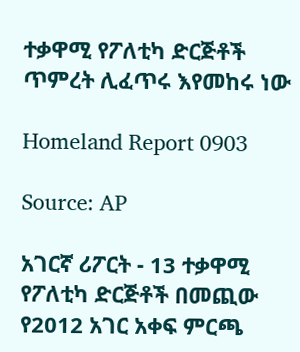ተቃዋሚ የፖለቲካ ድርጅቶች ጥምረት ሊፈጥሩ እየመከሩ ነው

Homeland Report 0903

Source: AP

አገርኛ ሪፖርት - 13 ተቃዋሚ የፖለቲካ ድርጅቶች በመጪው የ2012 አገር አቀፍ ምርጫ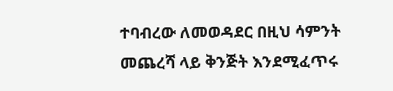ተባብረው ለመወዳደር በዚህ ሳምንት መጨረሻ ላይ ቅንጅት እንደሚፈጥሩ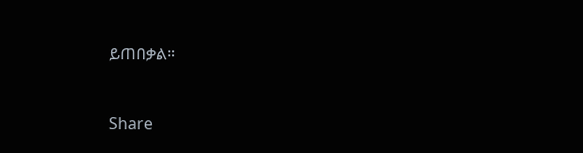ይጠበቃል።



Share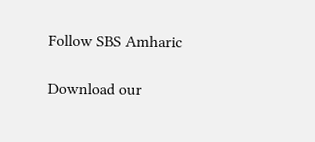Follow SBS Amharic

Download our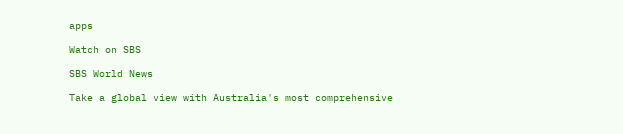apps

Watch on SBS

SBS World News

Take a global view with Australia's most comprehensive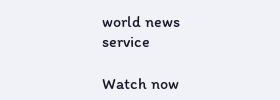world news service

Watch now